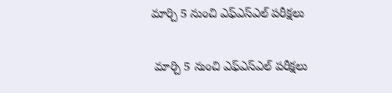మార్చి 5 నుంచి ఎఫ్‌‌ఎస్‌‌ఎల్‌‌ పరీక్షలు

 మార్చి 5 నుంచి ఎఫ్‌‌ఎస్‌‌ఎల్‌‌ పరీక్షలు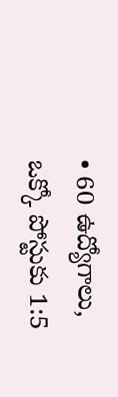• 60 ఉద్యోగాలు, ఒక్కో పోస్టుకు 1:5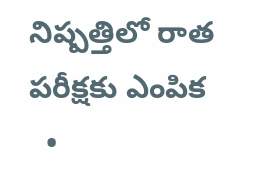నిష్పత్తిలో రాత పరీక్షకు ఎంపిక
  •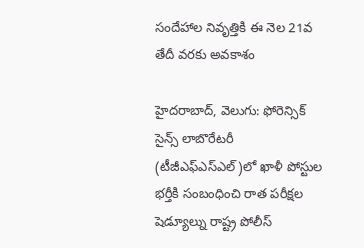సందేహాల నివృత్తికి ఈ నెల 21వ తేదీ వరకు అవకాశం

హైదరాబాద్‌‌, వెలుగు: ఫోరెన్సిక్ సైన్స్ లాబొరేటరీ (టీజీఎఫ్ఎస్ఎల్)లో ఖాళీ పోస్టుల భర్తీకి సంబంధించి రాత పరీక్షల షెడ్యూల్ను రాష్ట్ర పోలీస్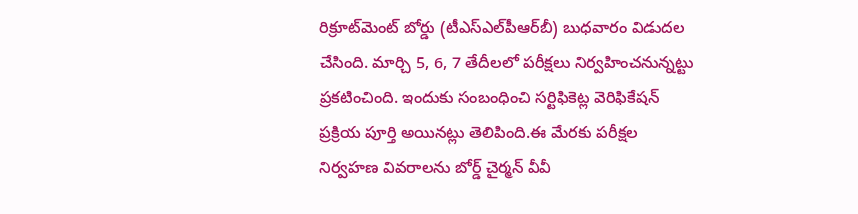రిక్రూట్‌‌మెంట్ బోర్డు (టీఎస్ఎల్‌‌పీఆర్‌‌బీ) బుధవారం విడుదల చేసింది. మార్చి 5, 6, 7 తేదీలలో పరీక్షలు నిర్వహించనున్నట్టు ప్రకటించింది. ఇందుకు సంబంధించి సర్టిఫికెట్ల వెరిఫికేషన్ ప్రక్రియ పూర్తి అయినట్లు తెలిపింది.ఈ మేరకు పరీక్షల నిర్వహణ వివరాలను బోర్డ్‌‌ చైర్మన్‌‌ వీవీ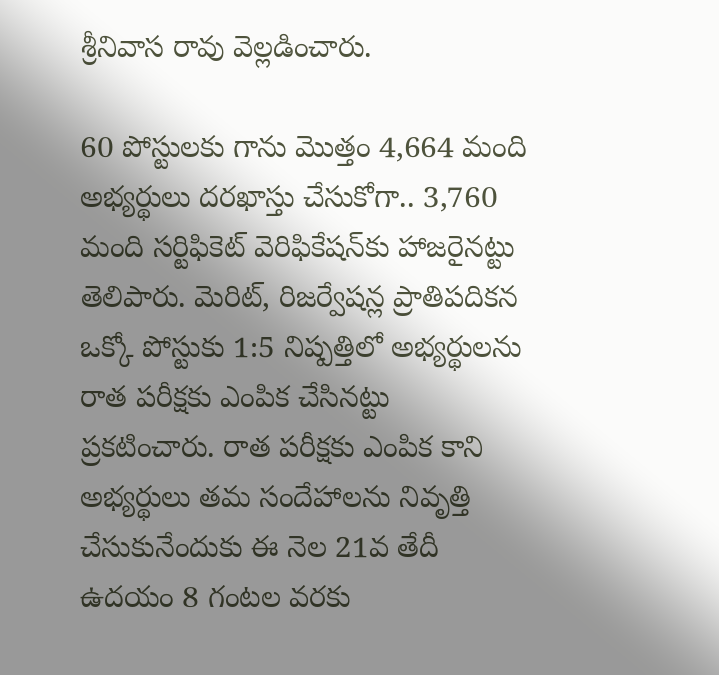శ్రీనివాస రావు వెల్లడించారు.

60 పోస్టులకు గాను మొత్తం 4,664 మంది అభ్యర్థులు దరఖాస్తు చేసుకోగా.. 3,760 మంది సర్టిఫికెట్‌‌ వెరిఫికేషన్‌‌కు హాజరైనట్టు తెలిపారు. మెరిట్, రిజర్వేషన్ల ప్రాతిపదికన ఒక్కో పోస్టుకు 1:5 నిష్పత్తిలో అభ్యర్థులను రాత పరీక్షకు ఎంపిక చేసినట్టు ప్రకటించారు. రాత పరీక్షకు ఎంపిక కాని అభ్యర్థులు తమ సందేహాలను నివృత్తి చేసుకునేందుకు ఈ నెల 21వ తేదీ ఉదయం 8 గంటల వరకు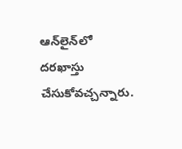ఆన్‌‌లైన్‌‌లో దరఖాస్తు చేసుకోవచ్చన్నారు.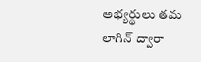అభ్యర్థులు తమ లాగిన్ ద్వారా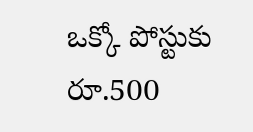ఒక్కో పోస్టుకు రూ.500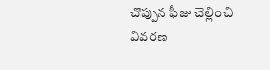చొప్పున ఫీజు చెల్లించి వివరణ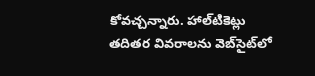కోవచ్చన్నారు. హాల్‌‌టికెట్లు తదితర వివరాలను వెబ్‌‌సైట్‌‌లో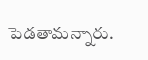పెడతామన్నారు.